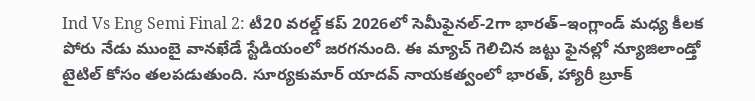Ind Vs Eng Semi Final 2: టీ20 వరల్డ్ కప్ 2026లో సెమీఫైనల్-2గా భారత్–ఇంగ్లాండ్ మధ్య కీలక పోరు నేడు ముంబై వానఖేడే స్టేడియంలో జరగనుంది. ఈ మ్యాచ్ గెలిచిన జట్టు ఫైనల్లో న్యూజిలాండ్తో టైటిల్ కోసం తలపడుతుంది. సూర్యకుమార్ యాదవ్ నాయకత్వంలో భారత్, హ్యారీ బ్రూక్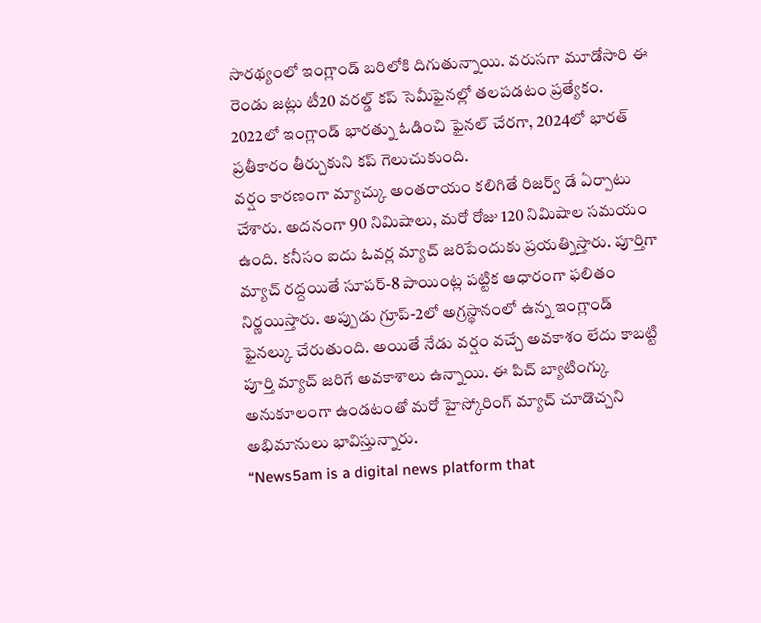సారథ్యంలో ఇంగ్లాండ్ బరిలోకి దిగుతున్నాయి. వరుసగా మూడోసారి ఈ రెండు జట్లు టీ20 వరల్డ్ కప్ సెమీఫైనల్లో తలపడటం ప్రత్యేకం. 2022లో ఇంగ్లాండ్ భారత్ను ఓడించి ఫైనల్ చేరగా, 2024లో భారత్ ప్రతీకారం తీర్చుకుని కప్ గెలుచుకుంది.
వర్షం కారణంగా మ్యాచ్కు అంతరాయం కలిగితే రిజర్వ్ డే ఏర్పాటు చేశారు. అదనంగా 90 నిమిషాలు, మరో రోజు 120 నిమిషాల సమయం ఉంది. కనీసం ఐదు ఓవర్ల మ్యాచ్ జరిపేందుకు ప్రయత్నిస్తారు. పూర్తిగా మ్యాచ్ రద్దయితే సూపర్-8 పాయింట్ల పట్టిక ఆధారంగా ఫలితం నిర్ణయిస్తారు. అప్పుడు గ్రూప్-2లో అగ్రస్థానంలో ఉన్న ఇంగ్లాండ్ ఫైనల్కు చేరుతుంది. అయితే నేడు వర్షం వచ్చే అవకాశం లేదు కాబట్టి పూర్తి మ్యాచ్ జరిగే అవకాశాలు ఉన్నాయి. ఈ పిచ్ బ్యాటింగ్కు అనుకూలంగా ఉండటంతో మరో హైస్కోరింగ్ మ్యాచ్ చూడొచ్చని అభిమానులు భావిస్తున్నారు.
“News5am is a digital news platform that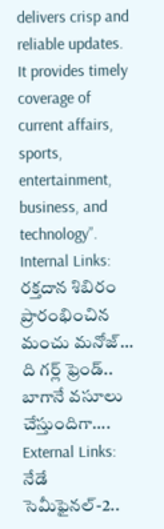delivers crisp and reliable updates. It provides timely coverage of current affairs, sports, entertainment, business, and technology”.
Internal Links:
రక్తదాన శిబిరం ప్రారంభించిన మంచు మనోజ్…
ది గర్ల్ ఫ్రెండ్.. బాగానే వసూలు చేస్తుందిగా….
External Links:
నేడే సెమీఫైనల్-2..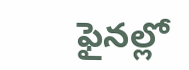ఫైనల్లో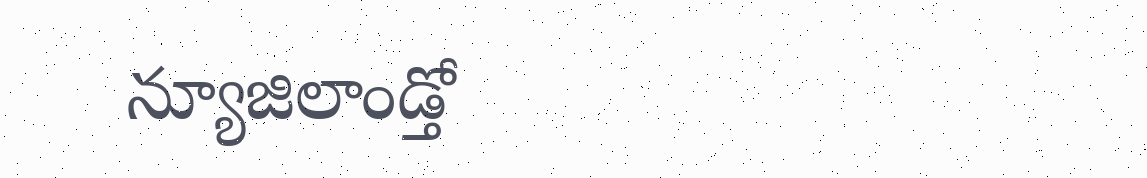న్యూజిలాండ్తో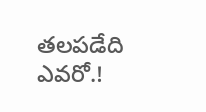తలపడేది ఎవరో.!